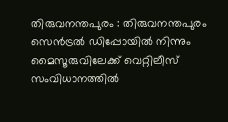തിരുവനന്തപുരം : തിരുവനന്തപുരം സെൻട്രൽ ഡിപ്പോയിൽ നിന്നും മൈസൂരുവിലേക്ക് വെറ്റിലീസ് സംവിധാനത്തിൽ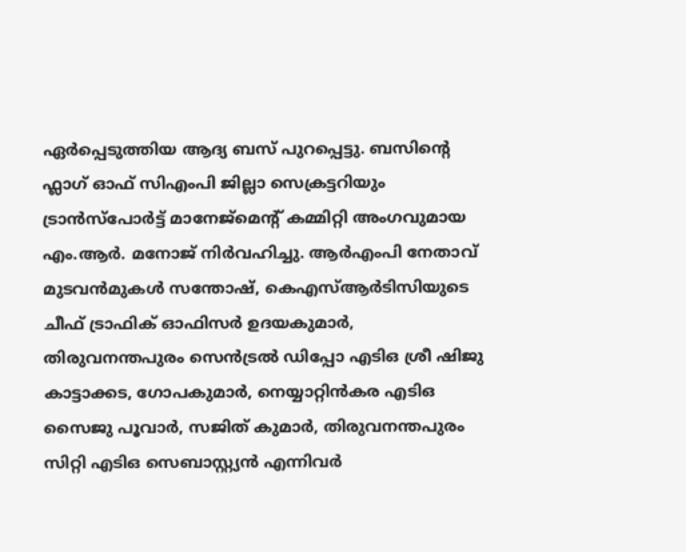ഏർപ്പെടുത്തിയ ആദ്യ ബസ് പുറപ്പെട്ടു. ബസിന്റെ ഫ്ലാഗ് ഓഫ് സിഎംപി ജില്ലാ സെക്രട്ടറിയും ട്രാൻസ്പോർട്ട് മാനേജ്മെന്റ് കമ്മിറ്റി അംഗവുമായ എം.ആർ. മനോജ് നിർവഹിച്ചു. ആർഎംപി നേതാവ് മുടവൻമുകൾ സന്തോഷ്, കെഎസ്ആർടിസിയുടെ ചീഫ് ട്രാഫിക് ഓഫിസർ ഉദയകുമാർ, തിരുവനന്തപുരം സെൻട്രൽ ഡിപ്പോ എടിഒ ശ്രീ ഷിജു കാട്ടാക്കട, ഗോപകുമാർ, നെയ്യാറ്റിൻകര എടിഒ സൈജു പൂവാർ, സജിത് കുമാർ, തിരുവനന്തപുരം സിറ്റി എടിഒ സെബാസ്റ്റ്യൻ എന്നിവർ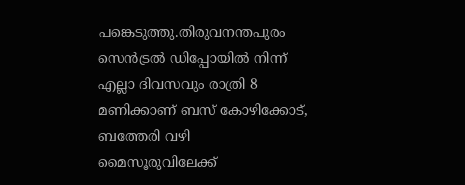പങ്കെടുത്തു.തിരുവനന്തപുരം സെൻട്രൽ ഡിപ്പോയിൽ നിന്ന് എല്ലാ ദിവസവും രാത്രി 8 മണിക്കാണ് ബസ് കോഴിക്കോട്, ബത്തേരി വഴി മൈസൂരുവിലേക്ക്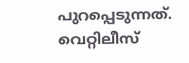പുറപ്പെടുന്നത്. വെറ്റിലീസ്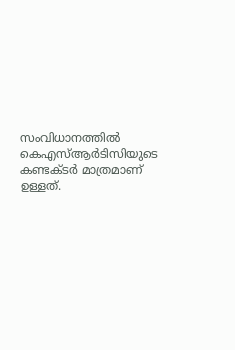സംവിധാനത്തിൽ കെഎസ്ആർടിസിയുടെ കണ്ടക്ടർ മാത്രമാണ് ഉള്ളത്.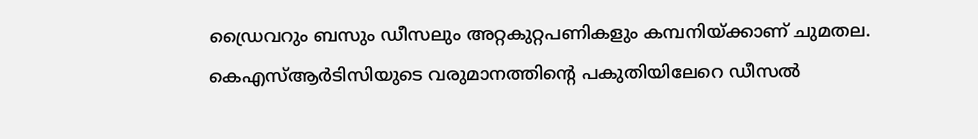ഡ്രൈവറും ബസും ഡീസലും അറ്റകുറ്റപണികളും കമ്പനിയ്ക്കാണ് ചുമതല. കെഎസ്ആർടിസിയുടെ വരുമാനത്തിന്റെ പകുതിയിലേറെ ഡീസൽ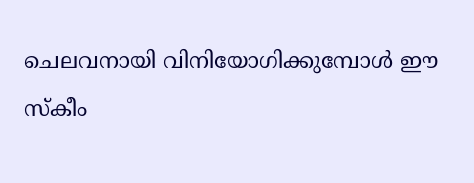ചെലവനായി വിനിയോഗിക്കുമ്പോൾ ഈ സ്കീം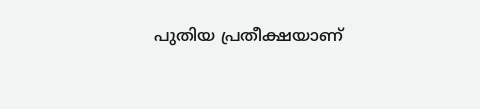പുതിയ പ്രതീക്ഷയാണ്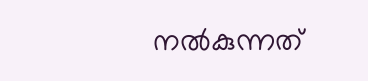നൽകുന്നത്